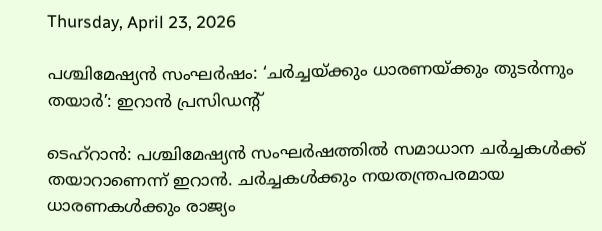Thursday, April 23, 2026

പശ്ചിമേഷ്യന്‍ സംഘര്‍ഷം: ‘ചര്‍ച്ചയ്ക്കും ധാരണയ്ക്കും തുടര്‍ന്നും തയാര്‍’: ഇറാന്‍ പ്രസിഡന്റ്

ടെഹ്‌റാന്‍: പശ്ചിമേഷ്യന്‍ സംഘര്‍ഷത്തില്‍ സമാധാന ചര്‍ച്ചകള്‍ക്ക് തയാറാണെന്ന് ഇറാന്‍. ചര്‍ച്ചകള്‍ക്കും നയതന്ത്രപരമായ ധാരണകള്‍ക്കും രാജ്യം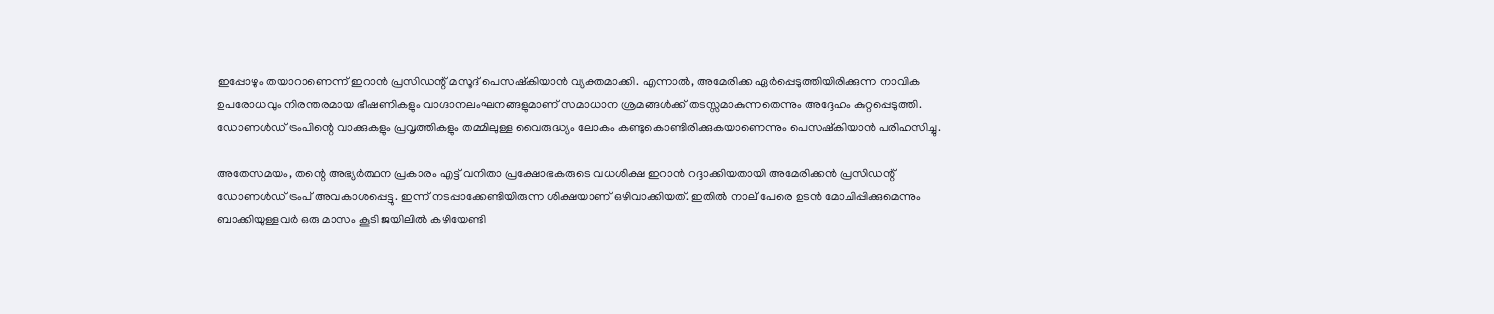ഇപ്പോഴും തയാറാണെന്ന് ഇറാന്‍ പ്രസിഡന്റ് മസൂദ് പെസഷ്‌കിയാന്‍ വ്യക്തമാക്കി. എന്നാല്‍, അമേരിക്ക ഏര്‍പ്പെടുത്തിയിരിക്കുന്ന നാവിക ഉപരോധവും നിരന്തരമായ ഭീഷണികളും വാഗ്ദാനലംഘനങ്ങളുമാണ് സമാധാന ശ്രമങ്ങള്‍ക്ക് തടസ്സമാകുന്നതെന്നും അദ്ദേഹം കുറ്റപ്പെടുത്തി. ഡോണള്‍ഡ് ട്രംപിന്റെ വാക്കുകളും പ്രവൃത്തികളും തമ്മിലുള്ള വൈരുദ്ധ്യം ലോകം കണ്ടുകൊണ്ടിരിക്കുകയാണെന്നും പെസഷ്‌കിയാന്‍ പരിഹസിച്ചു.

അതേസമയം, തന്റെ അഭ്യര്‍ത്ഥന പ്രകാരം എട്ട് വനിതാ പ്രക്ഷോഭകരുടെ വധശിക്ഷ ഇറാന്‍ റദ്ദാക്കിയതായി അമേരിക്കന്‍ പ്രസിഡന്റ് ഡോണള്‍ഡ് ട്രംപ് അവകാശപ്പെട്ടു. ഇന്ന് നടപ്പാക്കേണ്ടിയിരുന്ന ശിക്ഷയാണ് ഒഴിവാക്കിയത്. ഇതില്‍ നാല് പേരെ ഉടന്‍ മോചിപ്പിക്കുമെന്നും ബാക്കിയുള്ളവര്‍ ഒരു മാസം കൂടി ജയിലില്‍ കഴിയേണ്ടി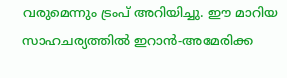വരുമെന്നും ട്രംപ് അറിയിച്ചു. ഈ മാറിയ സാഹചര്യത്തില്‍ ഇറാന്‍-അമേരിക്ക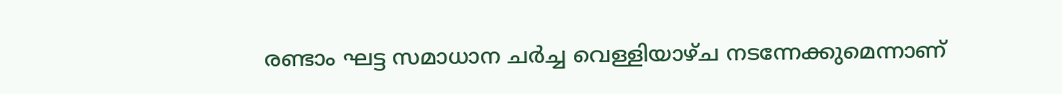രണ്ടാം ഘട്ട സമാധാന ചര്‍ച്ച വെള്ളിയാഴ്ച നടന്നേക്കുമെന്നാണ്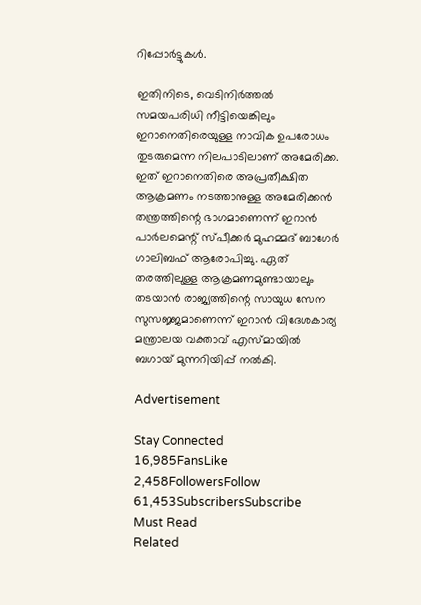റിപ്പോര്‍ട്ടുകള്‍.

ഇതിനിടെ, വെടിനിര്‍ത്തല്‍ സമയപരിധി നീട്ടിയെങ്കിലും ഇറാനെതിരെയുള്ള നാവിക ഉപരോധം തുടരുമെന്ന നിലപാടിലാണ് അമേരിക്ക. ഇത് ഇറാനെതിരെ അപ്രതീക്ഷിത ആക്രമണം നടത്താനുള്ള അമേരിക്കന്‍ തന്ത്രത്തിന്റെ ഭാഗമാണെന്ന് ഇറാന്‍ പാര്‍ലമെന്റ് സ്പീക്കര്‍ മുഹമ്മദ് ബാഗേര്‍ ഗാലിബഫ് ആരോപിച്ചു. ഏത് തരത്തിലുള്ള ആക്രമണമുണ്ടായാലും തടയാന്‍ രാജ്യത്തിന്റെ സായുധ സേന സുസജ്ജമാണെന്ന് ഇറാന്‍ വിദേശകാര്യ മന്ത്രാലയ വക്താവ് എസ്മായില്‍ ബഗായ് മുന്നറിയിപ്പ് നല്‍കി.

Advertisement

Stay Connected
16,985FansLike
2,458FollowersFollow
61,453SubscribersSubscribe
Must Read
Related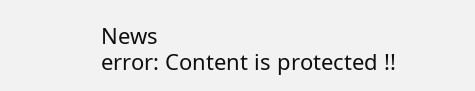News
error: Content is protected !!